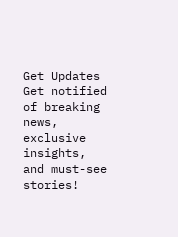Get Updates
Get notified of breaking news, exclusive insights, and must-see stories!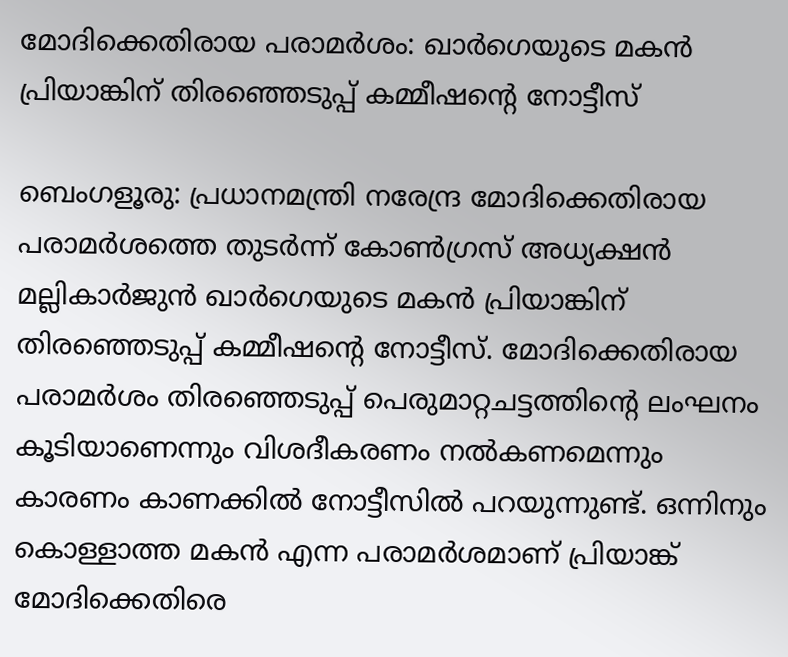മോദിക്കെതിരായ പരാമര്‍ശം: ഖാര്‍ഗെയുടെ മകന്‍ പ്രിയാങ്കിന് തിരഞ്ഞെടുപ്പ് കമ്മീഷന്റെ നോട്ടീസ്

ബെംഗളൂരു: പ്രധാനമന്ത്രി നരേന്ദ്ര മോദിക്കെതിരായ പരാമര്‍ശത്തെ തുടര്‍ന്ന് കോണ്‍ഗ്രസ് അധ്യക്ഷന്‍ മല്ലികാര്‍ജുന്‍ ഖാര്‍ഗെയുടെ മകന്‍ പ്രിയാങ്കിന് തിരഞ്ഞെടുപ്പ് കമ്മീഷന്റെ നോട്ടീസ്. മോദിക്കെതിരായ പരാമര്‍ശം തിരഞ്ഞെടുപ്പ് പെരുമാറ്റചട്ടത്തിന്റെ ലംഘനം കൂടിയാണെന്നും വിശദീകരണം നല്‍കണമെന്നും കാരണം കാണക്കില്‍ നോട്ടീസില്‍ പറയുന്നുണ്ട്. ഒന്നിനും കൊള്ളാത്ത മകന്‍ എന്ന പരാമര്‍ശമാണ് പ്രിയാങ്ക് മോദിക്കെതിരെ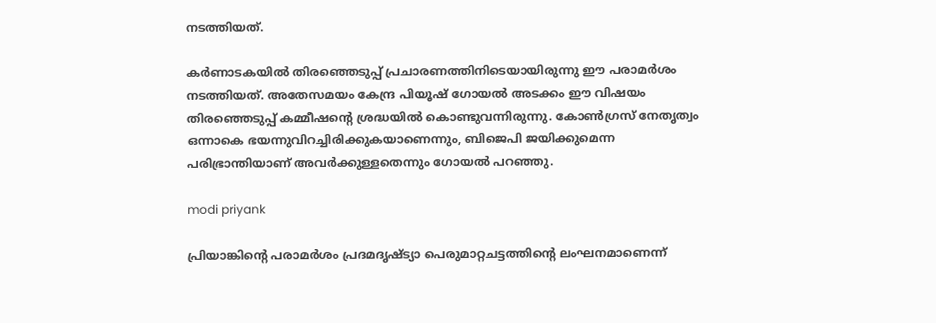നടത്തിയത്.

കര്‍ണാടകയില്‍ തിരഞ്ഞെടുപ്പ് പ്രചാരണത്തിനിടെയായിരുന്നു ഈ പരാമര്‍ശം നടത്തിയത്. അതേസമയം കേന്ദ്ര പിയൂഷ് ഗോയല്‍ അടക്കം ഈ വിഷയം തിരഞ്ഞെടുപ്പ് കമ്മീഷന്റെ ശ്രദ്ധയില്‍ കൊണ്ടുവന്നിരുന്നു. കോണ്‍ഗ്രസ് നേതൃത്വം ഒന്നാകെ ഭയന്നുവിറച്ചിരിക്കുകയാണെന്നും, ബിജെപി ജയിക്കുമെന്ന പരിഭ്രാന്തിയാണ് അവര്‍ക്കുള്ളതെന്നും ഗോയല്‍ പറഞ്ഞു.

modi priyank

പ്രിയാങ്കിന്റെ പരാമര്‍ശം പ്രദമദൃഷ്ട്യാ പെരുമാറ്റചട്ടത്തിന്റെ ലംഘനമാണെന്ന്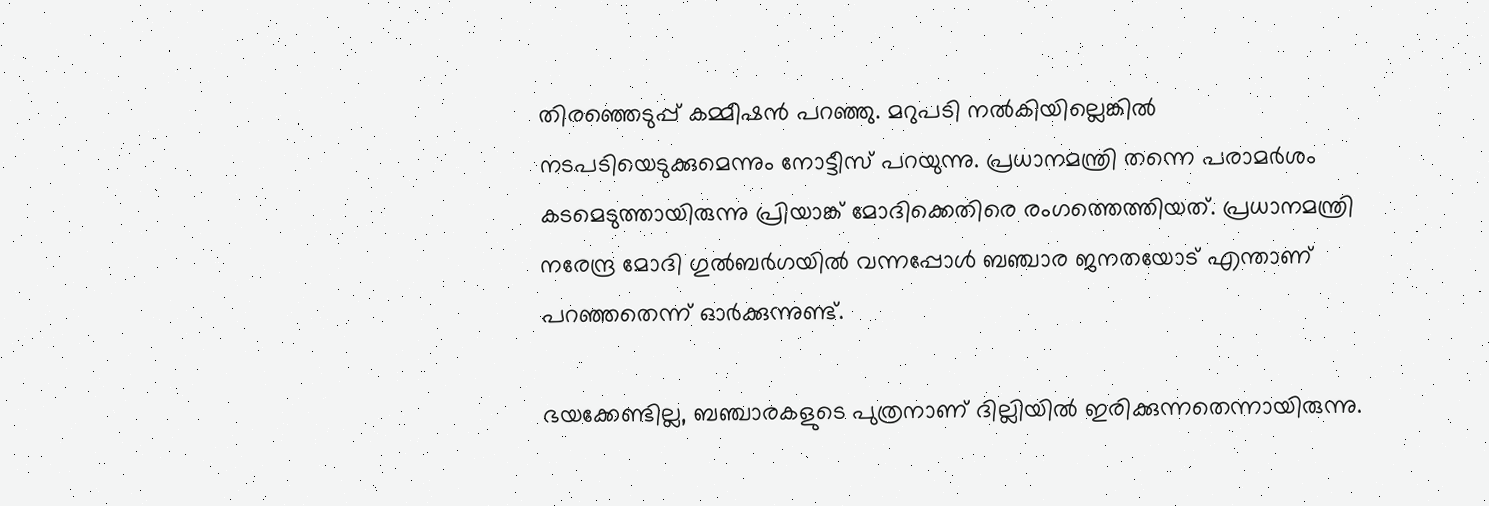തിരഞ്ഞെടുപ്പ് കമ്മീഷന്‍ പറഞ്ഞു. മറുപടി നല്‍കിയില്ലെങ്കില്‍ നടപടിയെടുക്കുമെന്നും നോട്ടീസ് പറയുന്നു. പ്രധാനമന്ത്രി തന്നെ പരാമര്‍ശം കടമെടുത്തായിരുന്നു പ്രിയാങ്ക് മോദിക്കെതിരെ രംഗത്തെത്തിയത്. പ്രധാനമന്ത്രി നരേന്ദ്ര മോദി ഗുല്‍ബര്‍ഗയില്‍ വന്നപ്പോള്‍ ബഞ്ചാര ജനതയോട് എന്താണ് പറഞ്ഞതെന്ന് ഓര്‍ക്കുന്നുണ്ട്.

ഭയക്കേണ്ടില്ല, ബഞ്ചാരകളുടെ പുത്രനാണ് ദില്ലിയില്‍ ഇരിക്കുന്നതെന്നായിരുന്നു.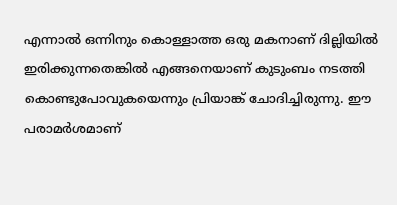എന്നാല്‍ ഒന്നിനും കൊള്ളാത്ത ഒരു മകനാണ് ദില്ലിയില്‍ ഇരിക്കുന്നതെങ്കില്‍ എങ്ങനെയാണ് കുടുംബം നടത്തി കൊണ്ടുപോവുകയെന്നും പ്രിയാങ്ക് ചോദിച്ചിരുന്നു. ഈ പരാമര്‍ശമാണ്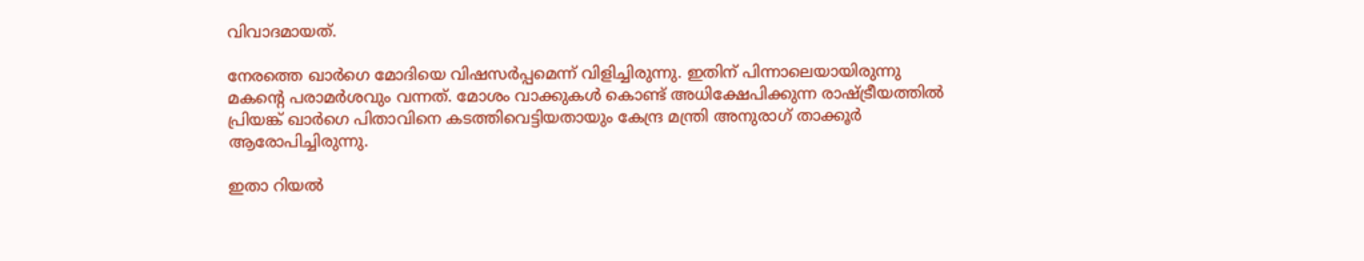വിവാദമായത്.

നേരത്തെ ഖാര്‍ഗെ മോദിയെ വിഷസര്‍പ്പമെന്ന് വിളിച്ചിരുന്നു. ഇതിന് പിന്നാലെയായിരുന്നു മകന്റെ പരാമര്‍ശവും വന്നത്. മോശം വാക്കുകള്‍ കൊണ്ട് അധിക്ഷേപിക്കുന്ന രാഷ്ട്രീയത്തില്‍ പ്രിയങ്ക് ഖാര്‍ഗെ പിതാവിനെ കടത്തിവെട്ടിയതായും കേന്ദ്ര മന്ത്രി അനുരാഗ് താക്കൂര്‍ ആരോപിച്ചിരുന്നു.

ഇതാ റിയല്‍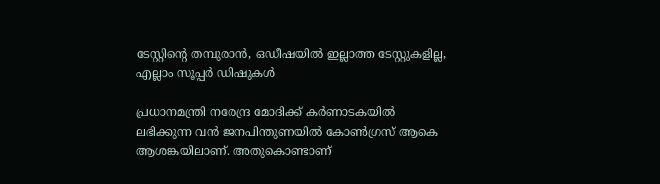ടേസ്റ്റിന്റെ തമ്പുരാന്‍, ഒഡീഷയില്‍ ഇല്ലാത്ത ടേസ്റ്റുകളില്ല, എല്ലാം സൂപ്പര്‍ ഡിഷുകള്‍

പ്രധാനമന്ത്രി നരേന്ദ്ര മോദിക്ക് കര്‍ണാടകയില്‍ ലഭിക്കുന്ന വന്‍ ജനപിന്തുണയില്‍ കോണ്‍ഗ്രസ് ആകെ ആശങ്കയിലാണ്. അതുകൊണ്ടാണ്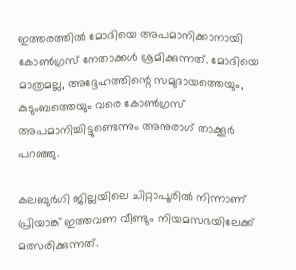ഇത്തരത്തില്‍ മോദിയെ അപമാനിക്കാനായി കോണ്‍ഗ്രസ് നേതാക്കള്‍ ശ്രമിക്കുന്നത്. മോദിയെ മാത്രമല്ല, അദ്ദേഹത്തിന്റെ സമുദായത്തെയും, കുടുംബത്തെയും വരെ കോണ്‍ഗ്രസ് അപമാനിച്ചിട്ടുണ്ടെന്നും അനുരാഗ് താക്കൂര്‍ പറഞ്ഞു.

കലബുര്‍ഗി ജില്ലയിലെ ചിറ്റാപൂരില്‍ നിന്നാണ് പ്രിയാങ്ക് ഇത്തവണ വീണ്ടും നിയമസഭയിലേക്ക് മത്സരിക്കുന്നത്.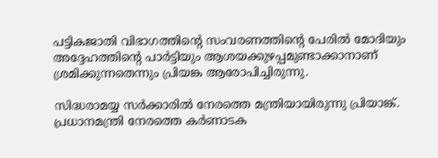പട്ടികജാതി വിഭാഗത്തിന്റെ സംവരണത്തിന്റെ പേരില്‍ മോദിയും അദ്ദേഹത്തിന്റെ പാര്‍ട്ടിയും ആശയക്കുഴപ്പമുണ്ടാക്കാനാണ് ശ്രമിക്കുന്നതെന്നും പ്രിയങ്ക ആരോപിച്ചിരുന്നു.

സിദ്ധരാമയ്യ സര്‍ക്കാരില്‍ നേരത്തെ മന്ത്രിയായിരുന്നു പ്രിയാങ്ക്. പ്രധാനമന്ത്രി നേരത്തെ കര്‍ണാടക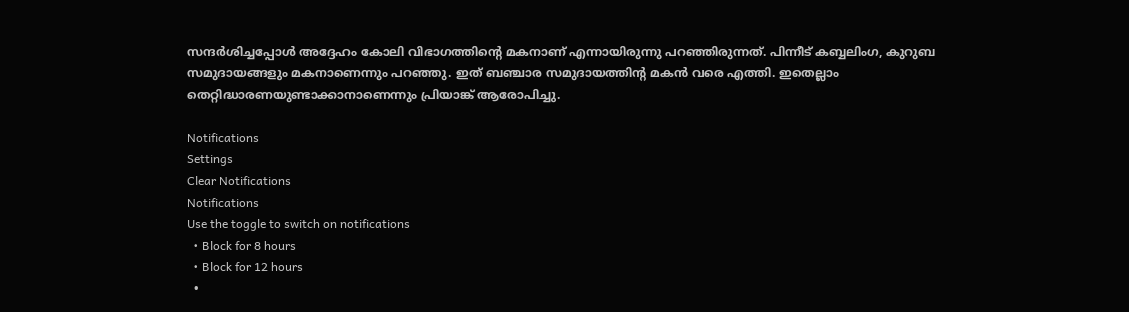സന്ദര്‍ശിച്ചപ്പോള്‍ അദ്ദേഹം കോലി വിഭാഗത്തിന്റെ മകനാണ് എന്നായിരുന്നു പറഞ്ഞിരുന്നത്. പിന്നീട് കബ്ബലിംഗ, കുറുബ സമുദായങ്ങളും മകനാണെന്നും പറഞ്ഞു. ഇത് ബഞ്ചാര സമുദായത്തിന്റ മകന്‍ വരെ എത്തി. ഇതെല്ലാം തെറ്റിദ്ധാരണയുണ്ടാക്കാനാണെന്നും പ്രിയാങ്ക് ആരോപിച്ചു.

Notifications
Settings
Clear Notifications
Notifications
Use the toggle to switch on notifications
  • Block for 8 hours
  • Block for 12 hours
  •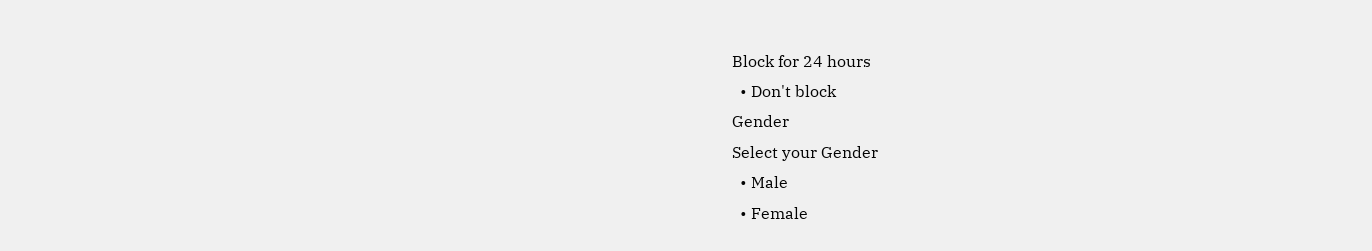Block for 24 hours
  • Don't block
Gender
Select your Gender
  • Male
  • Female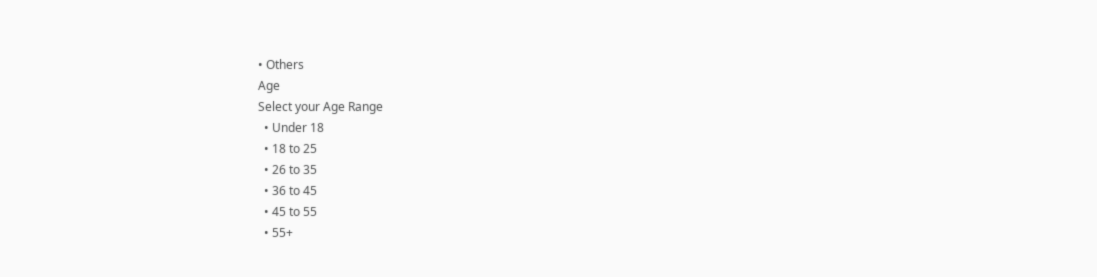• Others
Age
Select your Age Range
  • Under 18
  • 18 to 25
  • 26 to 35
  • 36 to 45
  • 45 to 55
  • 55+